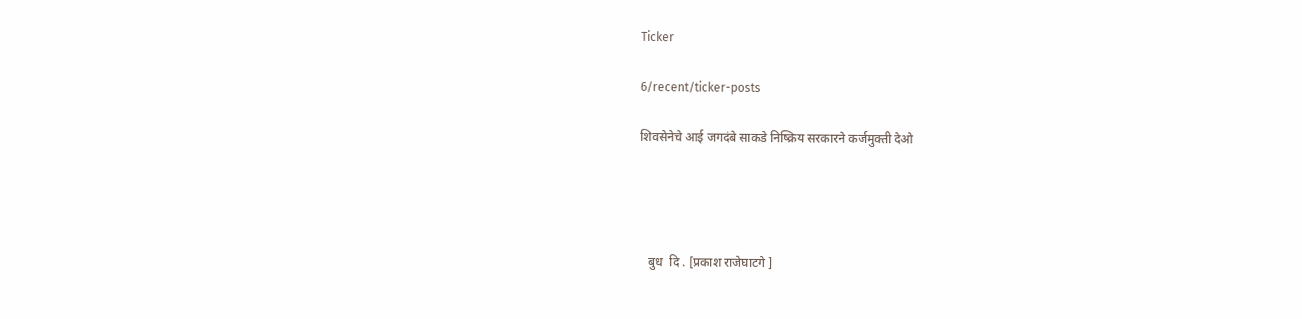Ticker

6/recent/ticker-posts

शिवसेनेचे आई जगदंबे साकडे निष्क्रिय सरकारने कर्जमुक्ती देओ




   बुध  दि . [प्रकाश राजेघाटगे ]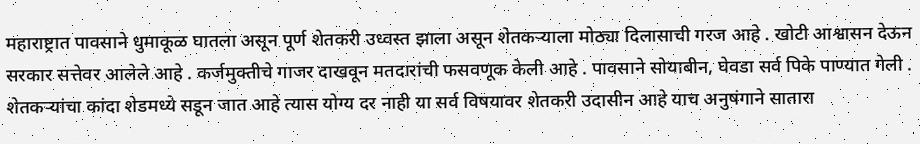महाराष्ट्रात पावसाने धुमाकूळ घातला असून पूर्ण शेतकरी उध्वस्त झाला असून शेतकऱ्याला मोठ्या दिलासाची गरज आहे . खोटी आश्वासन देऊन सरकार सत्तेवर आलेले आहे . कर्जमुक्तीचे गाजर दाखवून मतदारांची फसवणूक केली आहे . पावसाने सोयाबीन, घेवडा सर्व पिके पाण्यात गेली . शेतकऱ्यांचा कांदा शेडमध्ये सडून जात आहे त्यास योग्य दर नाही या सर्व विषयावर शेतकरी उदासीन आहे याच अनुषंगाने सातारा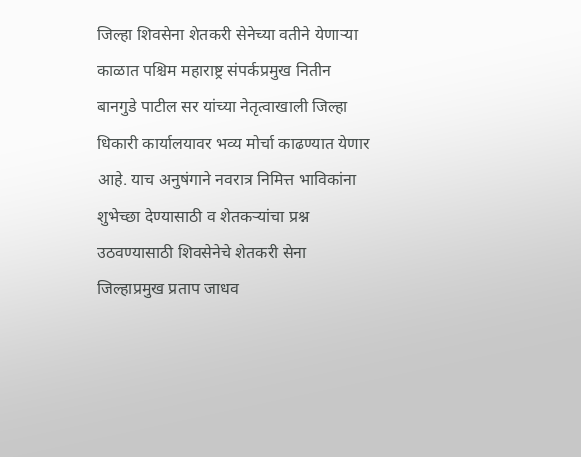जिल्हा शिवसेना शेतकरी सेनेच्या वतीने येणाऱ्या काळात पश्चिम महाराष्ट्र संपर्कप्रमुख नितीन बानगुडे पाटील सर यांच्या नेतृत्वाखाली जिल्हा धिकारी कार्यालयावर भव्य मोर्चा काढण्यात येणार आहे. याच अनुषंगाने नवरात्र निमित्त भाविकांना शुभेच्छा देण्यासाठी व शेतकऱ्यांचा प्रश्न उठवण्यासाठी शिवसेनेचे शेतकरी सेना जिल्हाप्रमुख प्रताप जाधव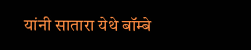यांनी सातारा येथे बॉम्बे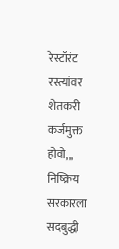रेस्टॉरंट  रस्त्यांवर शेतकरी कर्जमुक्त होवो,,,   निष्क्रिय सरकारला सदबुद्धी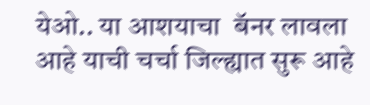येओ.. या आशयाचा  बॅनर लावला आहे याची चर्चा जिल्ह्यात सुरू आहे